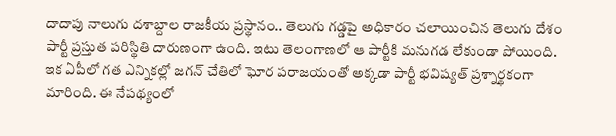దాదాపు నాలుగు దశాబ్దాల రాజకీయ ప్రస్థానం.. తెలుగు గడ్డపై అధికారం చలాయించిన తెలుగు దేశం పార్టీ ప్రస్తుత పరిస్థితి దారుణంగా ఉంది. ఇటు తెలంగాణలో ఆ పార్టీకి మనుగడ లేకుండా పోయింది. ఇక ఏపీలో గత ఎన్నికల్లో జగన్ చేతిలో ఘోర పరాజయంతో అక్కడా పార్టీ భవిష్యత్ ప్రశ్నార్థకంగా మారింది. ఈ నేపథ్యంలో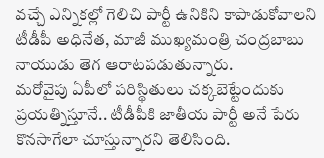వచ్చే ఎన్నికల్లో గెలిచి పార్టీ ఉనికిని కాపాడుకోవాలని టీడీపీ అధినేత, మాజీ ముఖ్యమంత్రి చంద్రబాబు నాయుడు తెగ ఆరాటపడుతున్నారు.
మరోవైపు ఏపీలో పరిస్థితులు చక్కబెట్టేందుకు ప్రయత్నిస్తూనే.. టీడీపీకి జాతీయ పార్టీ అనే పేరు కొనసాగేలా చూస్తున్నారని తెలిసింది.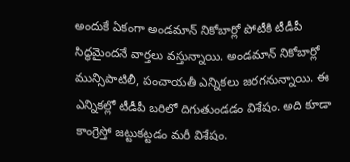అందుకే ఏకంగా అండమాన్ నికోబార్లో పోటీకి టీడీపీ సిద్ధమైందనే వార్తలు వస్తున్నాయి. అండమాన్ నికోబార్లో మున్సిపాటిలీ, పంచాయతీ ఎన్నికలు జరగనున్నాయి. ఈ ఎన్నికల్లో టీడీపీ బరిలో దిగుతుండడం విశేషం. అది కూడా కాంగ్రెస్తో జట్టుకట్టడం మరీ విశేషం.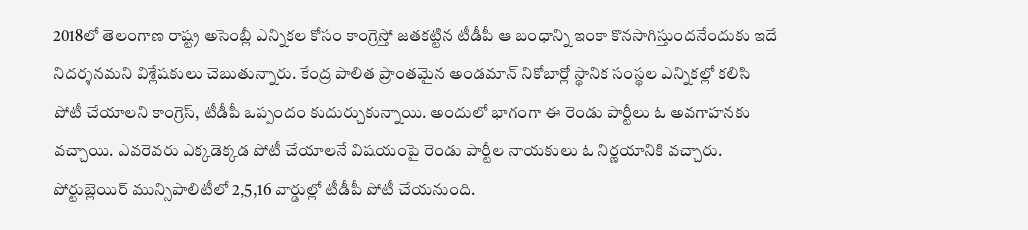2018లో తెలంగాణ రాష్ట్ర అసెంబ్లీ ఎన్నికల కోసం కాంగ్రెస్తో జతకట్టిన టీడీపీ ఆ బంధాన్ని ఇంకా కొనసాగిస్తుందనేందుకు ఇదే నిదర్శనమని విశ్లేషకులు చెబుతున్నారు. కేంద్ర పాలిత ప్రాంతమైన అండమాన్ నికోబార్లో స్థానిక సంస్థల ఎన్నికల్లో కలిసి పోటీ చేయాలని కాంగ్రెస్, టీడీపీ ఒప్పందం కుదుర్చుకున్నాయి. అందులో భాగంగా ఈ రెండు పార్టీలు ఓ అవగాహనకు వచ్చాయి. ఎవరెవరు ఎక్కడెక్కడ పోటీ చేయాలనే విషయంపై రెండు పార్టీల నాయకులు ఓ నిర్ణయానికి వచ్చారు.
పోర్టుబ్లెయిర్ మున్సిపాలిటీలో 2,5,16 వార్డుల్లో టీడీపీ పోటీ చేయనుంది.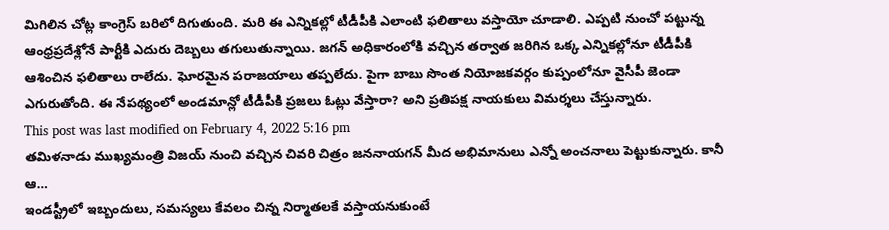మిగిలిన చోట్ల కాంగ్రెస్ బరిలో దిగుతుంది. మరి ఈ ఎన్నికల్లో టీడీపీకి ఎలాంటి ఫలితాలు వస్తాయో చూడాలి. ఎప్పటి నుంచో పట్టున్న ఆంధ్రప్రదేశ్లోనే పార్టీకి ఎదురు దెబ్బలు తగులుతున్నాయి. జగన్ అధికారంలోకి వచ్చిన తర్వాత జరిగిన ఒక్క ఎన్నికల్లోనూ టీడీపీకి ఆశించిన ఫలితాలు రాలేదు. ఘోరమైన పరాజయాలు తప్పలేదు. పైగా బాబు సొంత నియోజకవర్గం కుప్పంలోనూ వైసీపీ జెండా ఎగురుతోంది. ఈ నేపథ్యంలో అండమాన్లో టీడీపీకి ప్రజలు ఓట్లు వేస్తారా? అని ప్రతిపక్ష నాయకులు విమర్శలు చేస్తున్నారు.
This post was last modified on February 4, 2022 5:16 pm
తమిళనాడు ముఖ్యమంత్రి విజయ్ నుంచి వచ్చిన చివరి చిత్రం జననాయగన్ మీద అభిమానులు ఎన్నో అంచనాలు పెట్టుకున్నారు. కానీ ఆ…
ఇండస్ట్రీలో ఇబ్బందులు, సమస్యలు కేవలం చిన్న నిర్మాతలకే వస్తాయనుకుంటే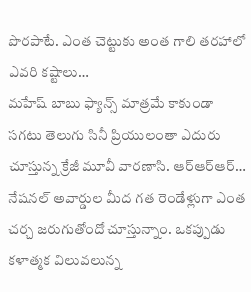పొరపాటే. ఎంత చెట్టుకు అంత గాలి తరహాలో ఎవరి కష్టాలు…
మహేష్ బాబు ఫ్యాన్స్ మాత్రమే కాకుండా సగటు తెలుగు సినీ ప్రియులంతా ఎదురు చూస్తున్న క్రేజీ మూవీ వారణాసి. ఆర్ఆర్ఆర్…
నేషనల్ అవార్డుల మీద గత రెండేళ్లుగా ఎంత చర్చ జరుగుతోందో చూస్తున్నాం. ఒకప్పుడు కళాత్మక విలువలున్న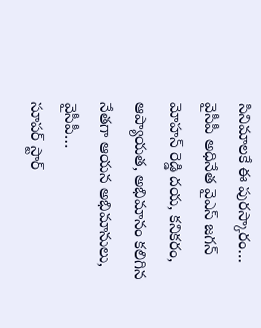సినిమాలకే ఈ పురస్కారం…
వైసీపీ అధినేత వైఎస్ జగన్ మోహన్ రెడ్డి దయ, కనికరం, ఆప్యాయత, అభిమానం కలిగిన నేతగా ఆయన అభిమానులు, వైసీపీ…
సూపర్ స్టార్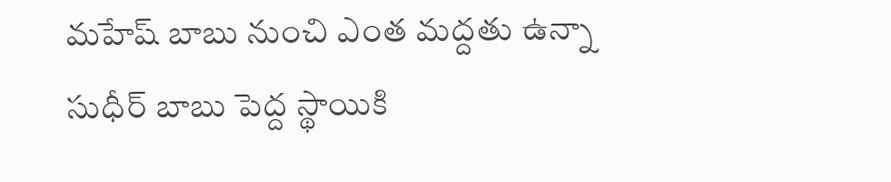మహేష్ బాబు నుంచి ఎంత మద్దతు ఉన్నా సుధీర్ బాబు పెద్ద స్థాయికి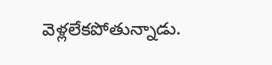వెళ్లలేకపోతున్నాడు.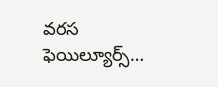వరస ఫెయిల్యూర్స్…